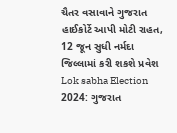ચૈતર વસાવાને ગુજરાત હાઈકોર્ટે આપી મોટી રાહત, 12 જૂન સુધી નર્મદા જિલ્લામાં કરી શકશે પ્રવેશ
Lok sabha Election 2024: ગુજરાત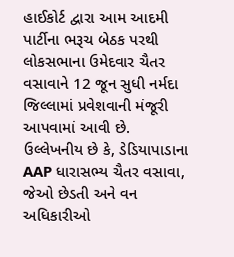હાઈકોર્ટ દ્વારા આમ આદમી પાર્ટીના ભરૂચ બેઠક પરથી લોકસભાના ઉમેદવાર ચૈતર વસાવાને 12 જૂન સુધી નર્મદા જિલ્લામાં પ્રવેશવાની મંજૂરી આપવામાં આવી છે.
ઉલ્લેખનીય છે કે, ડેડિયાપાડાના AAP ધારાસભ્ય ચૈતર વસાવા, જેઓ છેડતી અને વન અધિકારીઓ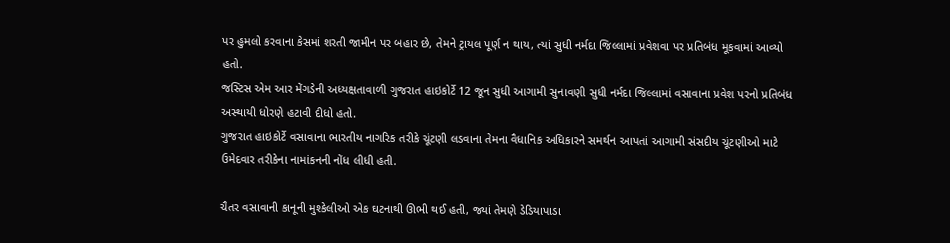પર હુમલો કરવાના કેસમાં શરતી જામીન પર બહાર છે, તેમને ટ્રાયલ પૂર્ણ ન થાય, ત્યાં સુધી નર્મદા જિલ્લામાં પ્રવેશવા પર પ્રતિબંધ મૂકવામાં આવ્યો હતો.
જસ્ટિસ એમ આર મેંગડેની અધ્યક્ષતાવાળી ગુજરાત હાઇકોર્ટે 12 જૂન સુધી આગામી સુનાવણી સુધી નર્મદા જિલ્લામાં વસાવાના પ્રવેશ પરનો પ્રતિબંધ અસ્થાયી ધોરણે હટાવી દીધો હતો.
ગુજરાત હાઇકોર્ટે વસાવાના ભારતીય નાગરિક તરીકે ચૂંટણી લડવાના તેમના વૈધાનિક અધિકારને સમર્થન આપતાં આગામી સંસદીય ચૂંટણીઓ માટે ઉમેદવાર તરીકેના નામાંકનની નોંધ લીધી હતી.

ચૈતર વસાવાની કાનૂની મુશ્કેલીઓ એક ઘટનાથી ઊભી થઈ હતી, જ્યાં તેમણે ડેડિયાપાડા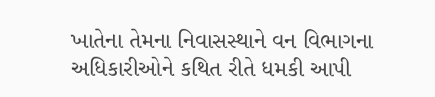ખાતેના તેમના નિવાસસ્થાને વન વિભાગના અધિકારીઓને કથિત રીતે ધમકી આપી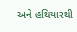અને હથિયારથી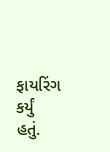ફાયરિંગ કર્યું હતું.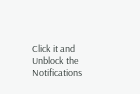Click it and Unblock the Notifications